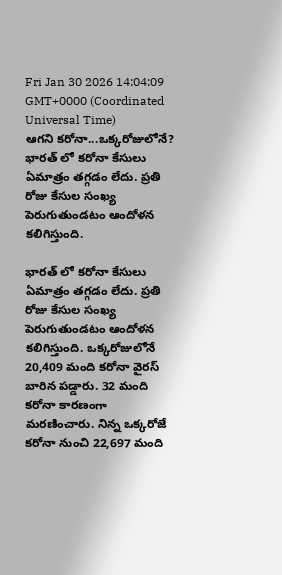Fri Jan 30 2026 14:04:09 GMT+0000 (Coordinated Universal Time)
ఆగని కరోనా...ఒక్కరోజులోనే?
భారత్ లో కరోనా కేసులు ఏమాత్రం తగ్గడం లేదు. ప్రతి రోజు కేసుల సంఖ్య పెరుగుతుండటం ఆందోళన కలిగిస్తుంది.

భారత్ లో కరోనా కేసులు ఏమాత్రం తగ్గడం లేదు. ప్రతి రోజు కేసుల సంఖ్య పెరుగుతుండటం ఆందోళన కలిగిస్తుంది. ఒక్కరోజులోనే 20,409 మంది కరోనా వైరస్ బారిన పడ్డారు. 32 మంది కరోనా కారణంగా మరణించారు. నిన్న ఒక్కరోజే కరోనా నుంచి 22,697 మంది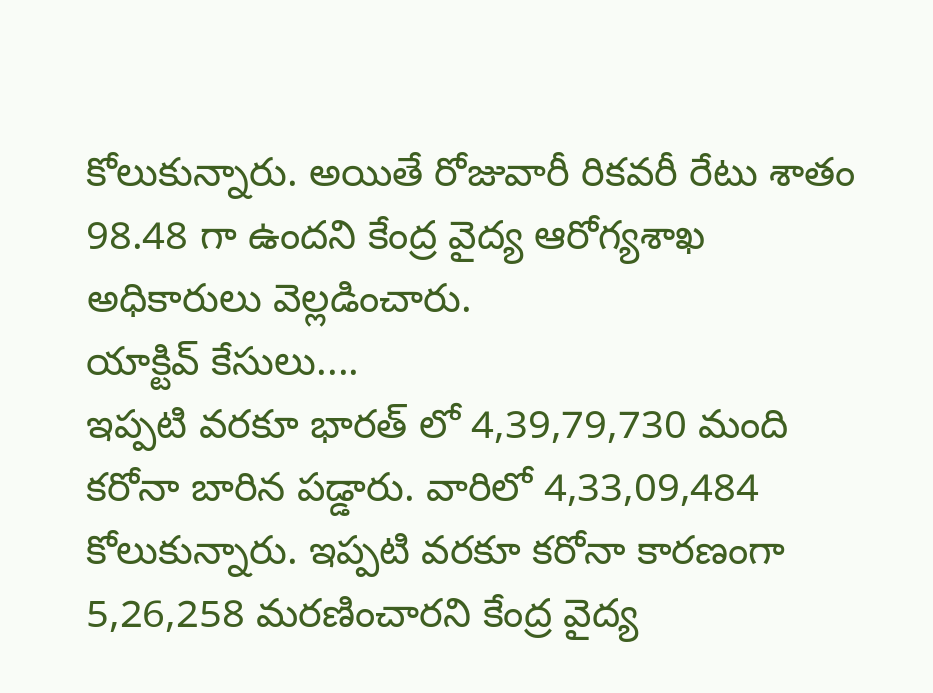కోలుకున్నారు. అయితే రోజువారీ రికవరీ రేటు శాతం 98.48 గా ఉందని కేంద్ర వైద్య ఆరోగ్యశాఖ అధికారులు వెల్లడించారు.
యాక్టివ్ కేసులు....
ఇప్పటి వరకూ భారత్ లో 4,39,79,730 మంది కరోనా బారిన పడ్డారు. వారిలో 4,33,09,484 కోలుకున్నారు. ఇప్పటి వరకూ కరోనా కారణంగా 5,26,258 మరణించారని కేంద్ర వైద్య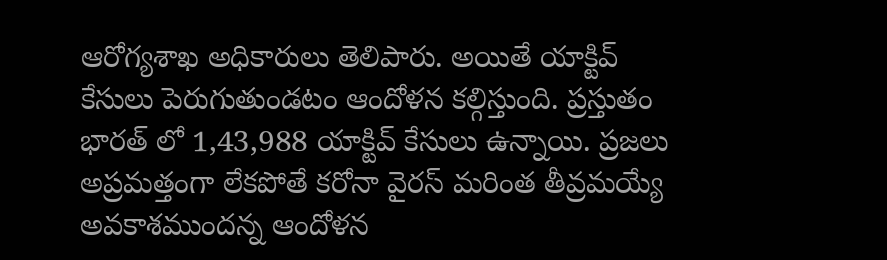ఆరోగ్యశాఖ అధికారులు తెలిపారు. అయితే యాక్టివ్ కేసులు పెరుగుతుండటం ఆందోళన కల్గిస్తుంది. ప్రస్తుతం భారత్ లో 1,43,988 యాక్టివ్ కేసులు ఉన్నాయి. ప్రజలు అప్రమత్తంగా లేకపోతే కరోనా వైరస్ మరింత తీవ్రమయ్యే అవకాశముందన్న ఆందోళన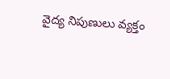వైద్య నిపుణులు వ్యక్తం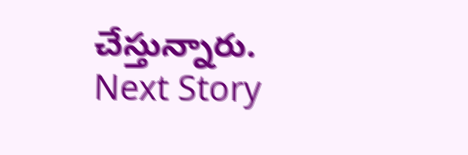చేస్తున్నారు.
Next Story